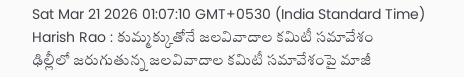Sat Mar 21 2026 01:07:10 GMT+0530 (India Standard Time)
Harish Rao : కుమ్మక్కుతోనే జలవివాదాల కమిటీ సమావేశం
ఢిల్లీలో జరుగుతున్న జలవివాదాల కమిటీ సమావేశంపై మాజీ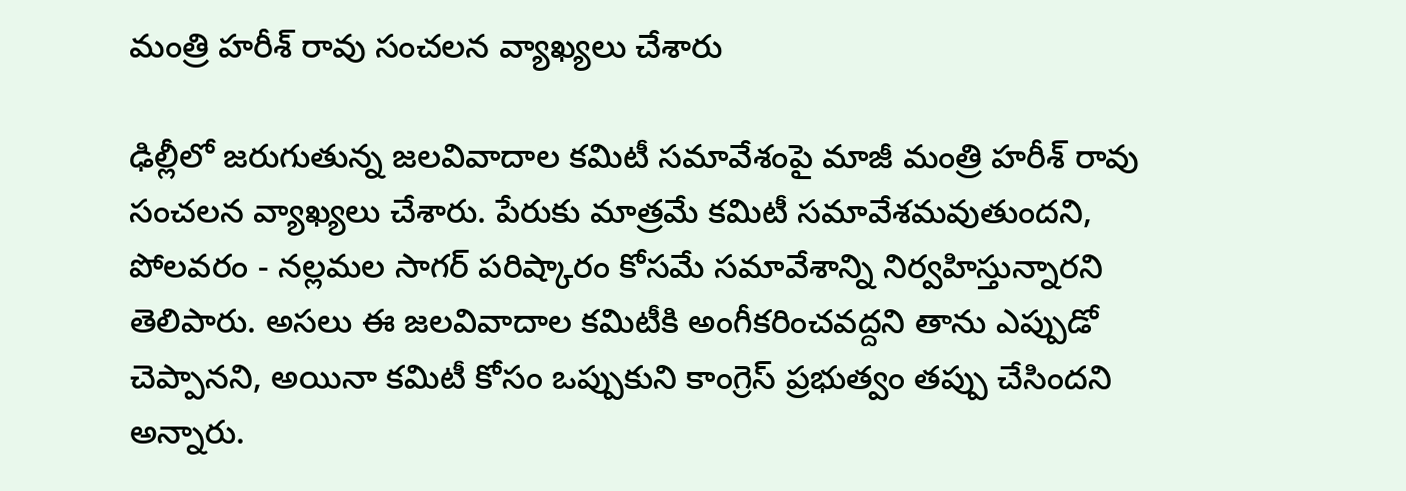మంత్రి హరీశ్ రావు సంచలన వ్యాఖ్యలు చేశారు

ఢిల్లీలో జరుగుతున్న జలవివాదాల కమిటీ సమావేశంపై మాజీ మంత్రి హరీశ్ రావు సంచలన వ్యాఖ్యలు చేశారు. పేరుకు మాత్రమే కమిటీ సమావేశమవుతుందని, పోలవరం - నల్లమల సాగర్ పరిష్కారం కోసమే సమావేశాన్ని నిర్వహిస్తున్నారని తెలిపారు. అసలు ఈ జలవివాదాల కమిటీకి అంగీకరించవద్దని తాను ఎప్పుడో చెప్పానని, అయినా కమిటీ కోసం ఒప్పుకుని కాంగ్రెస్ ప్రభుత్వం తప్పు చేసిందని అన్నారు.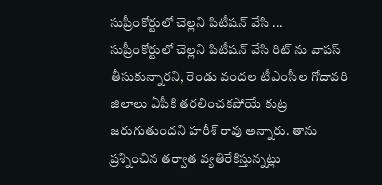సుప్రీంకోర్టులో చెల్లని పిటీషన్ వేసి ...
సుప్రీంకోర్టులో చెల్లని పిటీషన్ వేసి రిట్ ను వాపస్ తీసుకున్నారని, రెండు వందల టీఎంసీల గోదావరి జిలాలు ఏపీకి తరలించకపోయే కుట్ర జరుగుతుందని హరీశ్ రావు అన్నారు. తాను ప్రశ్నించిన తర్వాత వ్యతిరేకిస్తున్నట్లు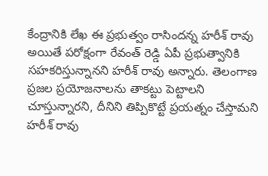కేంద్రానికి లేఖ ఈ ప్రభుత్వం రాసిందన్న హరీశ్ రావు అయితే పరోక్షంగా రేవంత్ రెడ్డి ఏపీ ప్రభుత్వానికి సహకరిస్తున్నానని హరీశ్ రావు అన్నారు. తెలంగాణ ప్రజల ప్రయోజనాలను తాకట్టు పెట్టాలని చూస్తున్నారని, దీనిని తిప్పికొట్టే ప్రయత్నం చేస్తామని హరీశ్ రావు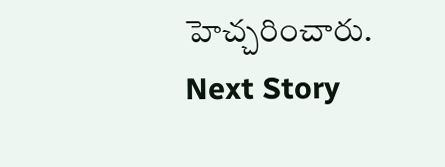హెచ్చరించారు.
Next Story